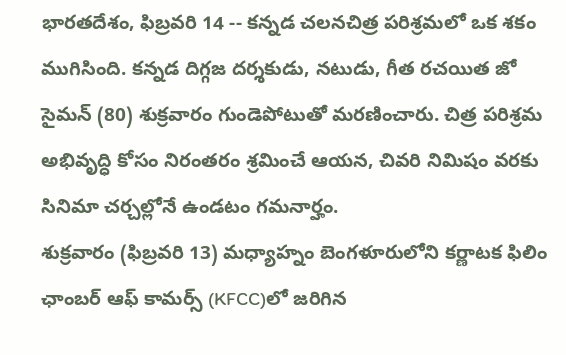భారతదేశం, ఫిబ్రవరి 14 -- కన్నడ చలనచిత్ర పరిశ్రమలో ఒక శకం ముగిసింది. కన్నడ దిగ్గజ దర్శకుడు, నటుడు, గీత రచయిత జో సైమన్ (80) శుక్రవారం గుండెపోటుతో మరణించారు. చిత్ర పరిశ్రమ అభివృద్ధి కోసం నిరంతరం శ్రమించే ఆయన, చివరి నిమిషం వరకు సినిమా చర్చల్లోనే ఉండటం గమనార్హం.
శుక్రవారం (ఫిబ్రవరి 13) మధ్యాహ్నం బెంగళూరులోని కర్ణాటక ఫిలిం ఛాంబర్ ఆఫ్ కామర్స్ (KFCC)లో జరిగిన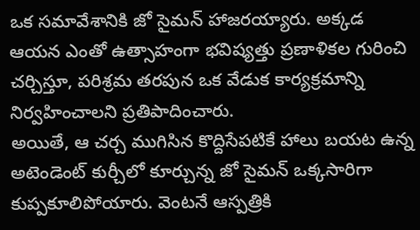ఒక సమావేశానికి జో సైమన్ హాజరయ్యారు. అక్కడ ఆయన ఎంతో ఉత్సాహంగా భవిష్యత్తు ప్రణాళికల గురించి చర్చిస్తూ, పరిశ్రమ తరపున ఒక వేడుక కార్యక్రమాన్ని నిర్వహించాలని ప్రతిపాదించారు.
అయితే, ఆ చర్చ ముగిసిన కొద్దిసేపటికే హాలు బయట ఉన్న అటెండెంట్ కుర్చీలో కూర్చున్న జో సైమన్ ఒక్కసారిగా కుప్పకూలిపోయారు. వెంటనే ఆస్పత్రికి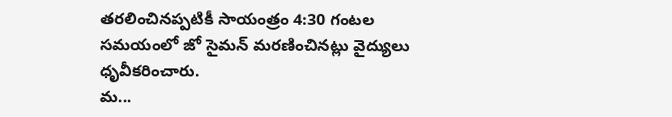తరలించినప్పటికీ సాయంత్రం 4:30 గంటల సమయంలో జో సైమన్ మరణించినట్లు వైద్యులు ధృవీకరించారు.
మ...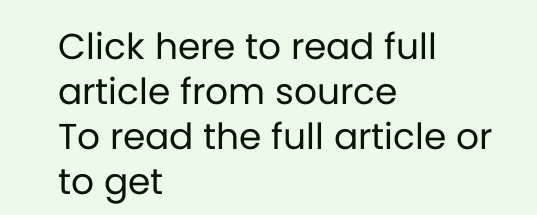Click here to read full article from source
To read the full article or to get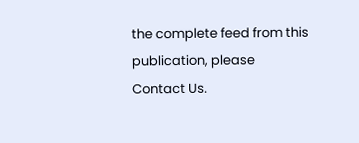the complete feed from this publication, please
Contact Us.